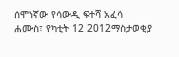ሰሞነኛው የሳውዲ ፍተሻ አፈሳ
ሐሙስ፣ የካቲት 12 2012ማስታወቂያ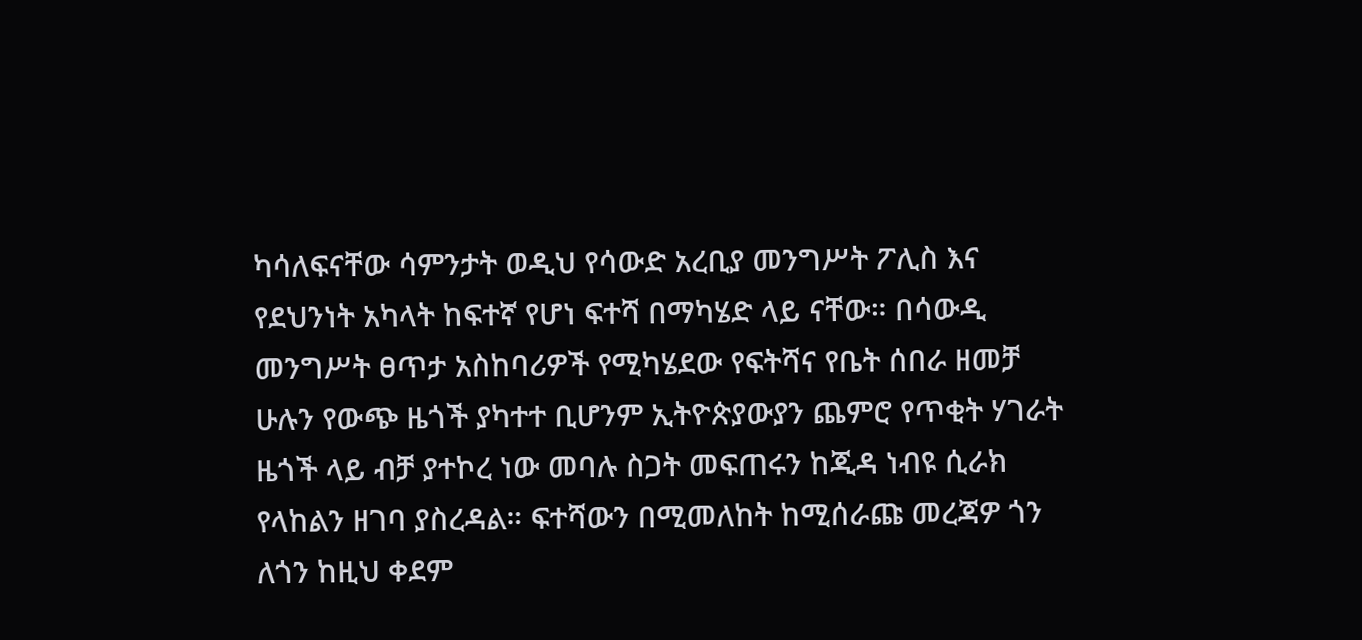ካሳለፍናቸው ሳምንታት ወዲህ የሳውድ አረቢያ መንግሥት ፖሊስ እና የደህንነት አካላት ከፍተኛ የሆነ ፍተሻ በማካሄድ ላይ ናቸው። በሳውዲ መንግሥት ፀጥታ አስከባሪዎች የሚካሄደው የፍትሻና የቤት ሰበራ ዘመቻ ሁሉን የውጭ ዜጎች ያካተተ ቢሆንም ኢትዮጵያውያን ጨምሮ የጥቂት ሃገራት ዜጎች ላይ ብቻ ያተኮረ ነው መባሉ ስጋት መፍጠሩን ከጂዳ ነብዩ ሲራክ የላከልን ዘገባ ያስረዳል። ፍተሻውን በሚመለከት ከሚሰራጩ መረጃዎ ጎን ለጎን ከዚህ ቀደም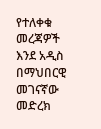የተለቀቁ መረጃዎች እንደ አዲስ በማህበርዊ መገናኛው መድረክ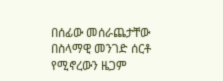በሰፊው መሰራጨታቸው በስላማዊ መንገድ ሰርቶ የሚኖረውን ዜጋም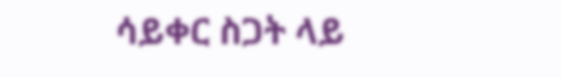ሳይቀር ስጋት ላይ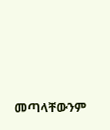መጣላቸውንም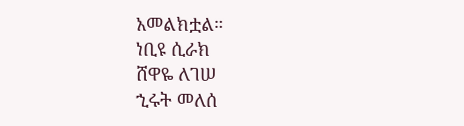አመልክቷል።
ነቢዩ ሲራክ
ሸዋዬ ለገሠ
ኂሩት መለሰ